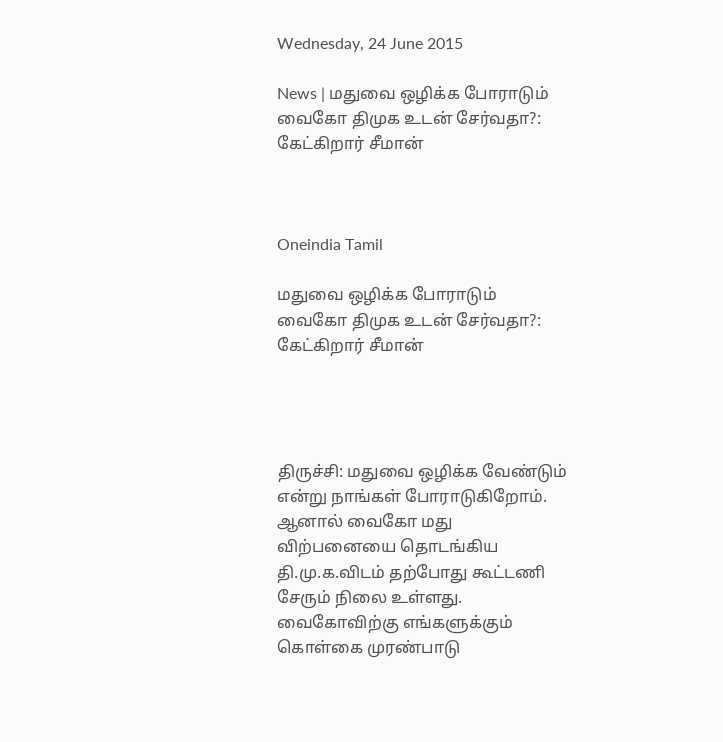Wednesday, 24 June 2015

News | மதுவை ஒழிக்க போராடும் வைகோ திமுக உடன் சேர்வதா?: கேட்கிறார் சீமான்



Oneindia Tamil

மதுவை ஒழிக்க போராடும் வைகோ திமுக உடன் சேர்வதா?: கேட்கிறார் சீமான்




திருச்சி: மதுவை ஒழிக்க வேண்டும் என்று நாங்கள் போராடுகிறோம். ஆனால் வைகோ மது விற்பனையை தொடங்கிய தி.மு.க.விடம் தற்போது கூட்டணி சேரும் நிலை உள்ளது. வைகோவிற்கு எங்களுக்கும் கொள்கை முரண்பாடு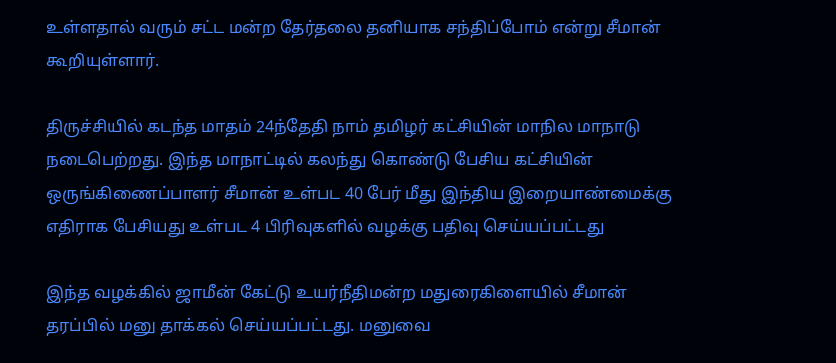உள்ளதால் வரும் சட்ட மன்ற தேர்தலை தனியாக சந்திப்போம் என்று சீமான் கூறியுள்ளார்.

திருச்சியில் கடந்த மாதம் 24ந்தேதி நாம் தமிழர் கட்சியின் மாநில மாநாடு நடைபெற்றது. இந்த மாநாட்டில் கலந்து கொண்டு பேசிய கட்சியின் ஒருங்கிணைப்பாளர் சீமான் உள்பட 40 பேர் மீது இந்திய இறையாண்மைக்கு எதிராக பேசியது உள்பட 4 பிரிவுகளில் வழக்கு பதிவு செய்யப்பட்டது

இந்த வழக்கில் ஜாமீன் கேட்டு உயர்நீதிமன்ற மதுரைகிளையில் சீமான் தரப்பில் மனு தாக்கல் செய்யப்பட்டது. மனுவை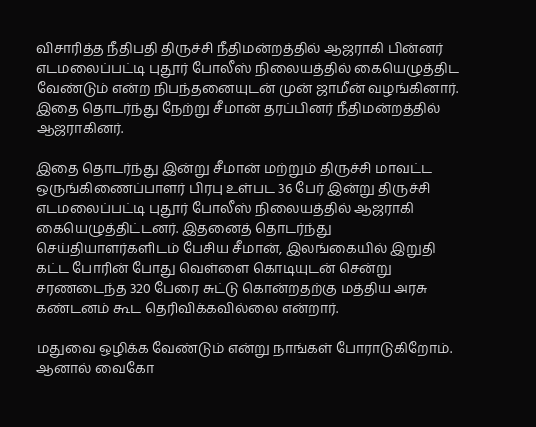விசாரித்த நீதிபதி திருச்சி நீதிமன்றத்தில் ஆஜராகி பின்னர் எடமலைப்பட்டி புதூர் போலீஸ் நிலையத்தில் கையெழுத்திட வேண்டும் என்ற நிபந்தனையுடன் முன் ஜாமீன் வழங்கினார். இதை தொடர்ந்து நேற்று சீமான் தரப்பினர் நீதிமன்றத்தில் ஆஜராகினர்.

இதை தொடர்ந்து இன்று சீமான் மற்றும் திருச்சி மாவட்ட ஒருங்கிணைப்பாளர் பிரபு உள்பட 36 பேர் இன்று திருச்சி எடமலைப்பட்டி புதூர் போலீஸ் நிலையத்தில் ஆஜராகி கையெழுத்திட்டனர். இதனைத் தொடர்ந்து செய்தியாளர்களிடம் பேசிய சீமான், இலங்கையில் இறுதி கட்ட போரின் போது வெள்ளை கொடியுடன் சென்று சரணடைந்த 320 பேரை சுட்டு கொன்றதற்கு மத்திய அரசு கண்டனம் கூட தெரிவிக்கவில்லை என்றார்.

மதுவை ஒழிக்க வேண்டும் என்று நாங்கள் போராடுகிறோம். ஆனால் வைகோ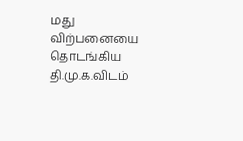மது விற்பனையை தொடங்கிய தி.மு.க.விடம்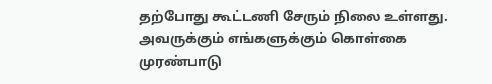தற்போது கூட்டணி சேரும் நிலை உள்ளது. அவருக்கும் எங்களுக்கும் கொள்கை முரண்பாடு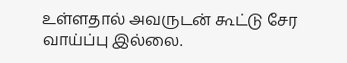உள்ளதால் அவருடன் கூட்டு சேர வாய்ப்பு இல்லை.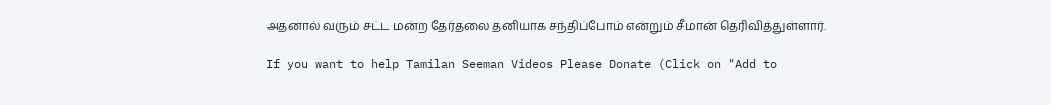அதனால் வரும் சட்ட மன்ற தேர்தலை தனியாக சந்திப்போம் என்றும் சீமான் தெரிவித்துள்ளார்.

If you want to help Tamilan Seeman Videos Please Donate (Click on "Add to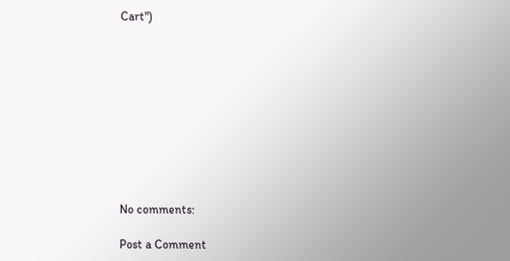Cart")










No comments:

Post a Comment